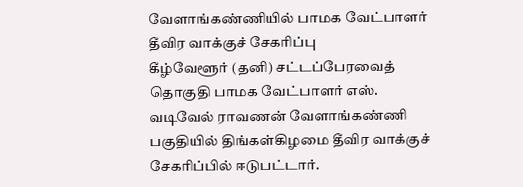வேளாங்கண்ணியில் பாமக வேட்பாளர் தீவிர வாக்குச் சேகரிப்பு
கீழ்வேளூர் (தனி) சட்டப்பேரவைத் தொகுதி பாமக வேட்பாளர் எஸ். வடிவேல் ராவணன் வேளாங்கண்ணி பகுதியில் திங்கள்கிழமை தீவிர வாக்குச் சேகரிப்பில் ஈடுபட்டார்.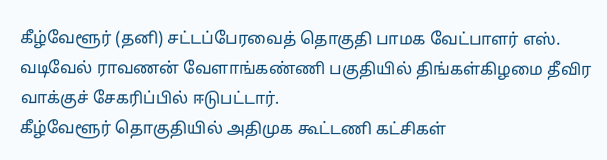கீழ்வேளூர் (தனி) சட்டப்பேரவைத் தொகுதி பாமக வேட்பாளர் எஸ். வடிவேல் ராவணன் வேளாங்கண்ணி பகுதியில் திங்கள்கிழமை தீவிர வாக்குச் சேகரிப்பில் ஈடுபட்டார்.
கீழ்வேளூர் தொகுதியில் அதிமுக கூட்டணி கட்சிகள்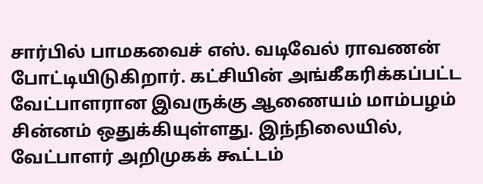சார்பில் பாமகவைச் எஸ். வடிவேல் ராவணன் போட்டியிடுகிறார். கட்சியின் அங்கீகரிக்கப்பட்ட வேட்பாளரான இவருக்கு ஆணையம் மாம்பழம் சின்னம் ஒதுக்கியுள்ளது. இந்நிலையில், வேட்பாளர் அறிமுகக் கூட்டம்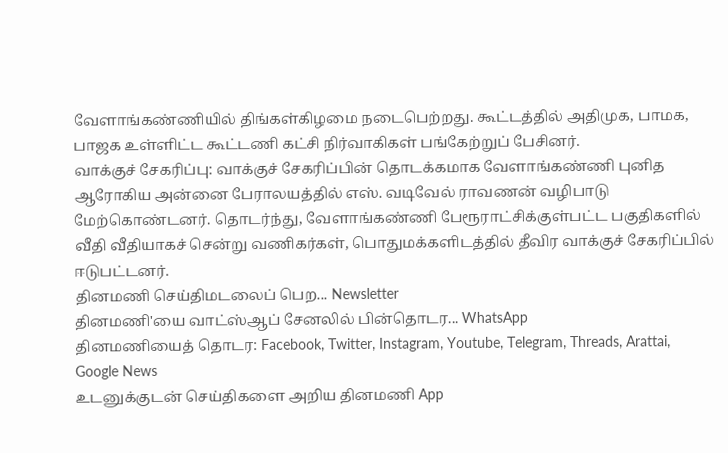வேளாங்கண்ணியில் திங்கள்கிழமை நடைபெற்றது. கூட்டத்தில் அதிமுக, பாமக, பாஜக உள்ளிட்ட கூட்டணி கட்சி நிர்வாகிகள் பங்கேற்றுப் பேசினர்.
வாக்குச் சேகரிப்பு: வாக்குச் சேகரிப்பின் தொடக்கமாக வேளாங்கண்ணி புனித ஆரோகிய அன்னை பேராலயத்தில் எஸ். வடிவேல் ராவணன் வழிபாடு மேற்கொண்டனர். தொடர்ந்து, வேளாங்கண்ணி பேரூராட்சிக்குள்பட்ட பகுதிகளில் வீதி வீதியாகச் சென்று வணிகர்கள், பொதுமக்களிடத்தில் தீவிர வாக்குச் சேகரிப்பில் ஈடுபட்டனர்.
தினமணி செய்திமடலைப் பெற... Newsletter
தினமணி'யை வாட்ஸ்ஆப் சேனலில் பின்தொடர... WhatsApp
தினமணியைத் தொடர: Facebook, Twitter, Instagram, Youtube, Telegram, Threads, Arattai, Google News
உடனுக்குடன் செய்திகளை அறிய தினமணி App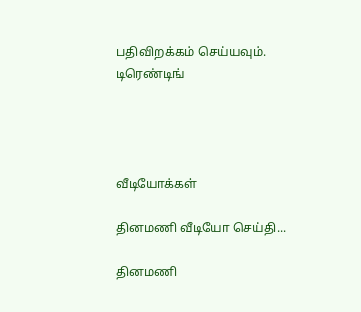பதிவிறக்கம் செய்யவும்.
டிரெண்டிங்




வீடியோக்கள்

தினமணி வீடியோ செய்தி...

தினமணி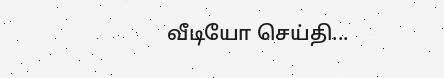வீடியோ செய்தி...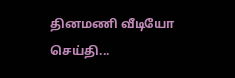தினமணி வீடியோ செய்தி...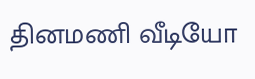தினமணி வீடியோ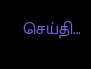செய்தி...